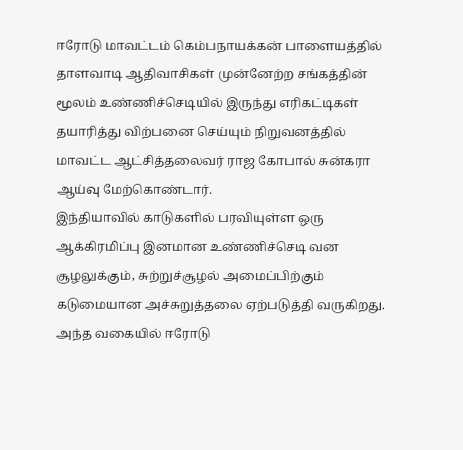ஈரோடு மாவட்டம் கெம்பநாயக்கன் பாளையத்தில் தாளவாடி ஆதிவாசிகள் முன்னேற்ற சங்கத்தின் மூலம் உண்ணிச்செடியில் இருந்து எரிகட்டிகள் தயாரித்து விற்பனை செய்யும் நிறுவனத்தில் மாவட்ட ஆட்சித்தலைவர் ராஜ கோபால் சுன்கரா ஆய்வு மேற்கொண்டார்.
இந்தியாவில் காடுகளில் பரவியுள்ள ஒரு ஆக்கிரமிப்பு இனமான உண்ணிச்செடி வன சூழலுக்கும், சுற்றுச்சூழல் அமைப்பிற்கும் கடுமையான அச்சுறுத்தலை ஏற்படுத்தி வருகிறது. அந்த வகையில் ஈரோடு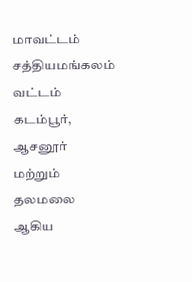மாவட்டம் சத்தியமங்கலம் வட்டம் கடம்பூர், ஆசனூர் மற்றும் தலமலை ஆகிய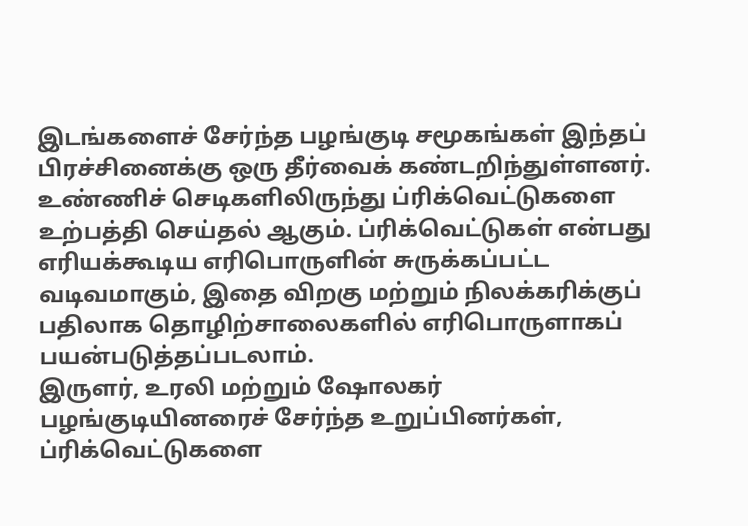இடங்களைச் சேர்ந்த பழங்குடி சமூகங்கள் இந்தப் பிரச்சினைக்கு ஒரு தீர்வைக் கண்டறிந்துள்ளனர். உண்ணிச் செடிகளிலிருந்து ப்ரிக்வெட்டுகளை உற்பத்தி செய்தல் ஆகும். ப்ரிக்வெட்டுகள் என்பது எரியக்கூடிய எரிபொருளின் சுருக்கப்பட்ட வடிவமாகும், இதை விறகு மற்றும் நிலக்கரிக்குப் பதிலாக தொழிற்சாலைகளில் எரிபொருளாகப் பயன்படுத்தப்படலாம்.
இருளர், உரலி மற்றும் ஷோலகர் பழங்குடியினரைச் சேர்ந்த உறுப்பினர்கள், ப்ரிக்வெட்டுகளை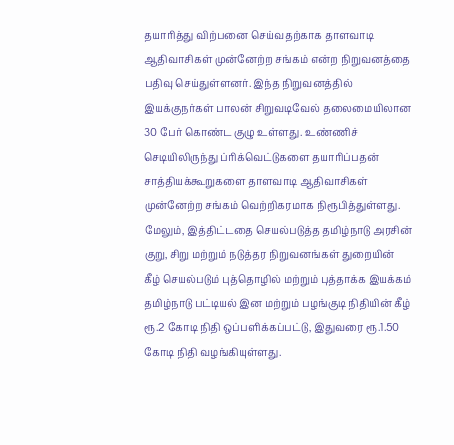தயாரித்து விற்பனை செய்வதற்காக தாளவாடி ஆதிவாசிகள் முன்னேற்ற சங்கம் என்ற நிறுவனத்தை பதிவு செய்துள்ளனர். இந்த நிறுவனத்தில் இயக்குநர்கள் பாலன் சிறுவடிவேல் தலைமையிலான 30 பேர் கொண்ட குழு உள்ளது. உண்ணிச் செடியிலிருந்து ப்ரிக்வெட்டுகளை தயாரிப்பதன் சாத்தியக்கூறுகளை தாளவாடி ஆதிவாசிகள் முன்னேற்ற சங்கம் வெற்றிகரமாக நிரூபித்துள்ளது. மேலும், இத்திட்டதை செயல்படுத்த தமிழ்நாடு அரசின் குறு, சிறு மற்றும் நடுத்தர நிறுவனங்கள் துறையின் கீழ் செயல்படும் புத்தொழில் மற்றும் புத்தாக்க இயக்கம் தமிழ்நாடு பட்டியல் இன மற்றும் பழங்குடி நிதியின் கீழ் ரூ.2 கோடி நிதி ஒப்பளிக்கப்பட்டு, இதுவரை ரூ.1.50 கோடி நிதி வழங்கியுள்ளது.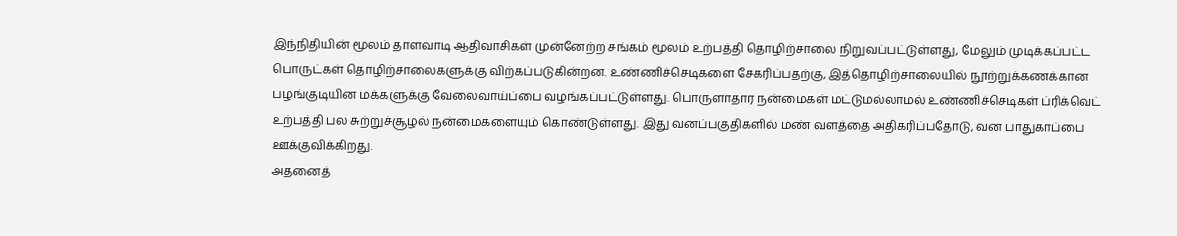இந்நிதியின் மூலம் தாளவாடி ஆதிவாசிகள் முன்னேற்ற சங்கம் மூலம் உற்பத்தி தொழிற்சாலை நிறுவப்பட்டுள்ளது, மேலும் முடிக்கப்பட்ட பொருட்கள் தொழிற்சாலைகளுக்கு விற்கப்படுகின்றன. உண்ணிச்செடிகளை சேகரிப்பதற்கு, இத்தொழிற்சாலையில் நூற்றுக்கணக்கான பழங்குடியின மக்களுக்கு வேலைவாய்ப்பை வழங்கப்பட்டுள்ளது. பொருளாதார நன்மைகள் மட்டுமல்லாமல் உண்ணிச்செடிகள் ப்ரிக்வெட் உற்பத்தி பல சுற்றுச்சூழல் நன்மைகளையும் கொண்டுள்ளது. இது வனப்பகுதிகளில் மண் வளத்தை அதிகரிப்பதோடு, வன பாதுகாப்பை ஊக்குவிக்கிறது.
அதனைத்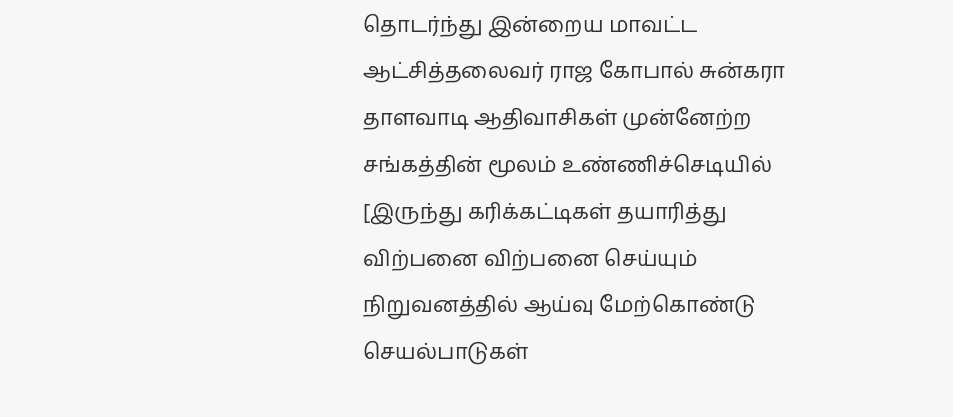தொடர்ந்து இன்றைய மாவட்ட ஆட்சித்தலைவர் ராஜ கோபால் சுன்கரா தாளவாடி ஆதிவாசிகள் முன்னேற்ற சங்கத்தின் மூலம் உண்ணிச்செடியில்
[இருந்து கரிக்கட்டிகள் தயாரித்து விற்பனை விற்பனை செய்யும் நிறுவனத்தில் ஆய்வு மேற்கொண்டு செயல்பாடுகள்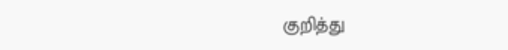குறித்து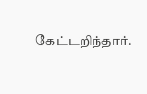கேட்டறிந்தார்.